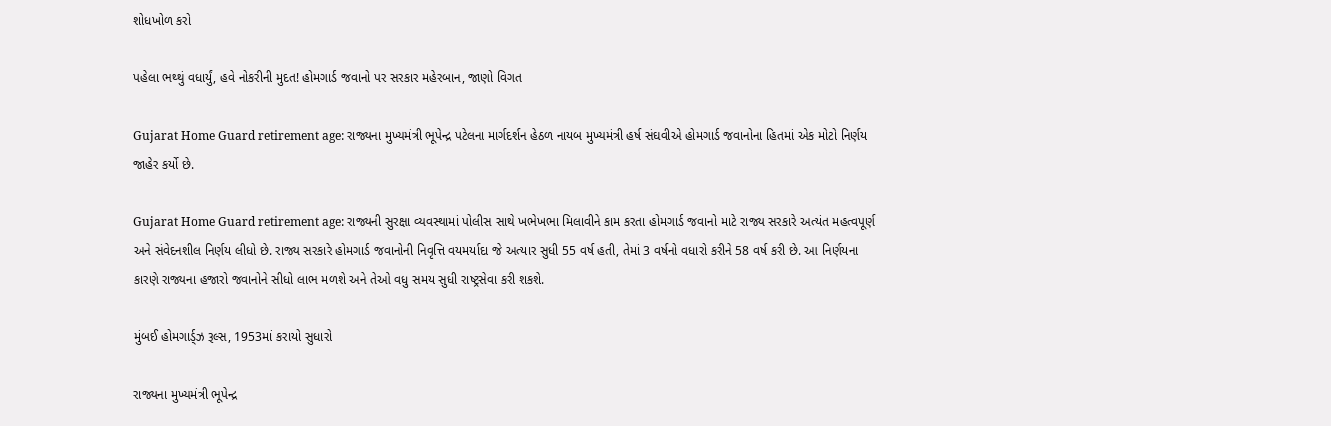શોધખોળ કરો

પહેલા ભથ્થું વધાર્યું, હવે નોકરીની મુદત! હોમગાર્ડ જવાનો પર સરકાર મહેરબાન, જાણો વિગત

Gujarat Home Guard retirement age: રાજ્યના મુખ્યમંત્રી ભૂપેન્દ્ર પટેલના માર્ગદર્શન હેઠળ નાયબ મુખ્યમંત્રી હર્ષ સંઘવીએ હોમગાર્ડ જવાનોના હિતમાં એક મોટો નિર્ણય જાહેર કર્યો છે.

Gujarat Home Guard retirement age: રાજ્યની સુરક્ષા વ્યવસ્થામાં પોલીસ સાથે ખભેખભા મિલાવીને કામ કરતા હોમગાર્ડ જવાનો માટે રાજ્ય સરકારે અત્યંત મહત્વપૂર્ણ અને સંવેદનશીલ નિર્ણય લીધો છે. રાજ્ય સરકારે હોમગાર્ડ જવાનોની નિવૃત્તિ વયમર્યાદા જે અત્યાર સુધી 55 વર્ષ હતી, તેમાં 3 વર્ષનો વધારો કરીને 58 વર્ષ કરી છે. આ નિર્ણયના કારણે રાજ્યના હજારો જવાનોને સીધો લાભ મળશે અને તેઓ વધુ સમય સુધી રાષ્ટ્રસેવા કરી શકશે.

મુંબઈ હોમગાર્ડ્ઝ રૂલ્સ, 1953માં કરાયો સુધારો

રાજ્યના મુખ્યમંત્રી ભૂપેન્દ્ર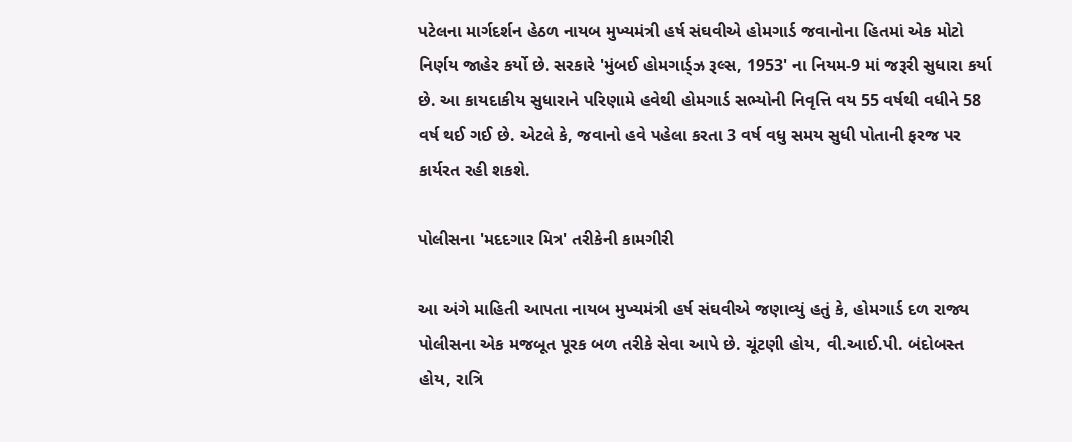પટેલના માર્ગદર્શન હેઠળ નાયબ મુખ્યમંત્રી હર્ષ સંઘવીએ હોમગાર્ડ જવાનોના હિતમાં એક મોટો નિર્ણય જાહેર કર્યો છે. સરકારે 'મુંબઈ હોમગાર્ડ્ઝ રૂલ્સ, 1953' ના નિયમ-9 માં જરૂરી સુધારા કર્યા છે. આ કાયદાકીય સુધારાને પરિણામે હવેથી હોમગાર્ડ સભ્યોની નિવૃત્તિ વય 55 વર્ષથી વધીને 58 વર્ષ થઈ ગઈ છે. એટલે કે, જવાનો હવે પહેલા કરતા 3 વર્ષ વધુ સમય સુધી પોતાની ફરજ પર કાર્યરત રહી શકશે.

પોલીસના 'મદદગાર મિત્ર' તરીકેની કામગીરી

આ અંગે માહિતી આપતા નાયબ મુખ્યમંત્રી હર્ષ સંઘવીએ જણાવ્યું હતું કે, હોમગાર્ડ દળ રાજ્ય પોલીસના એક મજબૂત પૂરક બળ તરીકે સેવા આપે છે. ચૂંટણી હોય, વી.આઈ.પી. બંદોબસ્ત હોય, રાત્રિ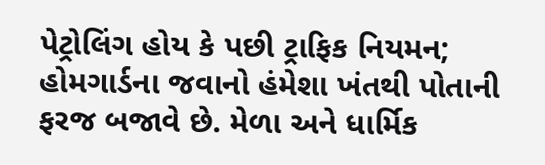પેટ્રોલિંગ હોય કે પછી ટ્રાફિક નિયમન; હોમગાર્ડના જવાનો હંમેશા ખંતથી પોતાની ફરજ બજાવે છે. મેળા અને ધાર્મિક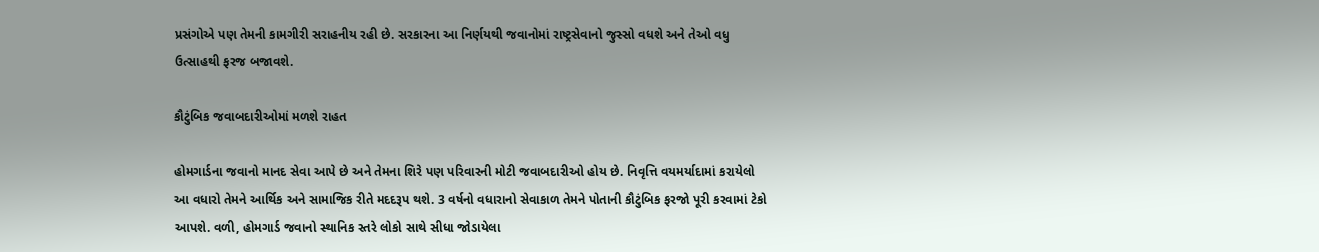પ્રસંગોએ પણ તેમની કામગીરી સરાહનીય રહી છે. સરકારના આ નિર્ણયથી જવાનોમાં રાષ્ટ્રસેવાનો જુસ્સો વધશે અને તેઓ વધુ ઉત્સાહથી ફરજ બજાવશે.

કૌટુંબિક જવાબદારીઓમાં મળશે રાહત

હોમગાર્ડના જવાનો માનદ સેવા આપે છે અને તેમના શિરે પણ પરિવારની મોટી જવાબદારીઓ હોય છે. નિવૃત્તિ વયમર્યાદામાં કરાયેલો આ વધારો તેમને આર્થિક અને સામાજિક રીતે મદદરૂપ થશે. 3 વર્ષનો વધારાનો સેવાકાળ તેમને પોતાની કૌટુંબિક ફરજો પૂરી કરવામાં ટેકો આપશે. વળી, હોમગાર્ડ જવાનો સ્થાનિક સ્તરે લોકો સાથે સીધા જોડાયેલા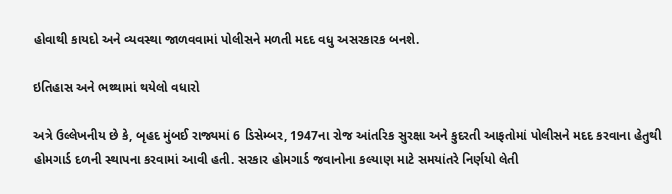હોવાથી કાયદો અને વ્યવસ્થા જાળવવામાં પોલીસને મળતી મદદ વધુ અસરકારક બનશે.

ઇતિહાસ અને ભથ્થામાં થયેલો વધારો

અત્રે ઉલ્લેખનીય છે કે, બૃહદ મુંબઈ રાજ્યમાં 6 ડિસેમ્બર, 1947ના રોજ આંતરિક સુરક્ષા અને કુદરતી આફતોમાં પોલીસને મદદ કરવાના હેતુથી હોમગાર્ડ દળની સ્થાપના કરવામાં આવી હતી. સરકાર હોમગાર્ડ જવાનોના કલ્યાણ માટે સમયાંતરે નિર્ણયો લેતી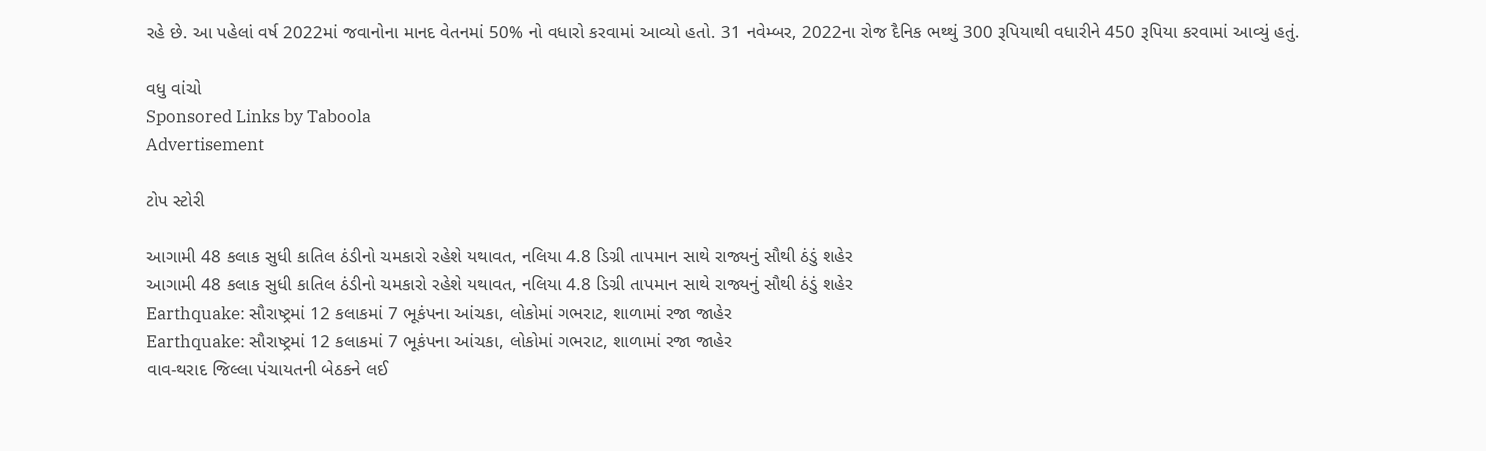રહે છે. આ પહેલાં વર્ષ 2022માં જવાનોના માનદ વેતનમાં 50% નો વધારો કરવામાં આવ્યો હતો. 31 નવેમ્બર, 2022ના રોજ દૈનિક ભથ્થું 300 રૂપિયાથી વધારીને 450 રૂપિયા કરવામાં આવ્યું હતું.

વધુ વાંચો
Sponsored Links by Taboola
Advertisement

ટોપ સ્ટોરી

આગામી 48 કલાક સુધી કાતિલ ઠંડીનો ચમકારો રહેશે યથાવત, નલિયા 4.8 ડિગ્રી તાપમાન સાથે રાજ્યનું સૌથી ઠંડું શહેર
આગામી 48 કલાક સુધી કાતિલ ઠંડીનો ચમકારો રહેશે યથાવત, નલિયા 4.8 ડિગ્રી તાપમાન સાથે રાજ્યનું સૌથી ઠંડું શહેર
Earthquake: સૌરાષ્ટ્રમાં 12 કલાકમાં 7 ભૂકંપના આંચકા, લોકોમાં ગભરાટ, શાળામાં રજા જાહેર
Earthquake: સૌરાષ્ટ્રમાં 12 કલાકમાં 7 ભૂકંપના આંચકા, લોકોમાં ગભરાટ, શાળામાં રજા જાહેર
વાવ-થરાદ જિલ્લા પંચાયતની બેઠકને લઈ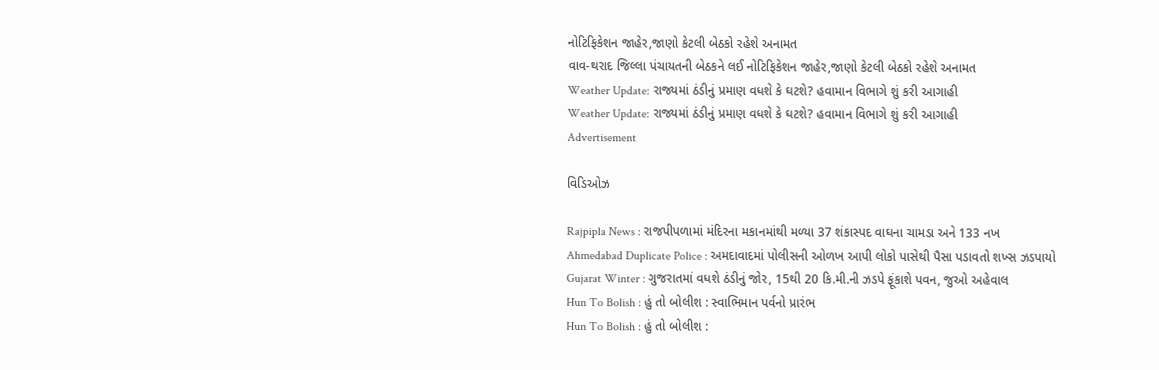નોટિફિકેશન જાહેર,જાણો કેટલી બેઠકો રહેશે અનામત
વાવ-થરાદ જિલ્લા પંચાયતની બેઠકને લઈ નોટિફિકેશન જાહેર,જાણો કેટલી બેઠકો રહેશે અનામત
Weather Update: રાજ્યમાં ઠંડીનું પ્રમાણ વધશે કે ઘટશે? હવામાન વિભાગે શું કરી આગાહી
Weather Update: રાજ્યમાં ઠંડીનું પ્રમાણ વધશે કે ઘટશે? હવામાન વિભાગે શું કરી આગાહી
Advertisement

વિડિઓઝ

Rajpipla News : રાજપીપળામાં મંદિરના મકાનમાંથી મળ્યા 37 શંકાસ્પદ વાઘના ચામડા અને 133 નખ
Ahmedabad Duplicate Police : અમદાવાદમાં પોલીસની ઓળખ આપી લોકો પાસેથી પૈસા પડાવતો શખ્સ ઝડપાયો
Gujarat Winter : ગુજરાતમાં વધશે ઠંડીનું જોર, 15થી 20 કિ.મી.ની ઝડપે ફૂંકાશે પવન, જુઓ અહેવાલ
Hun To Bolish : હું તો બોલીશ : સ્વાભિમાન પર્વનો પ્રારંભ
Hun To Bolish : હું તો બોલીશ :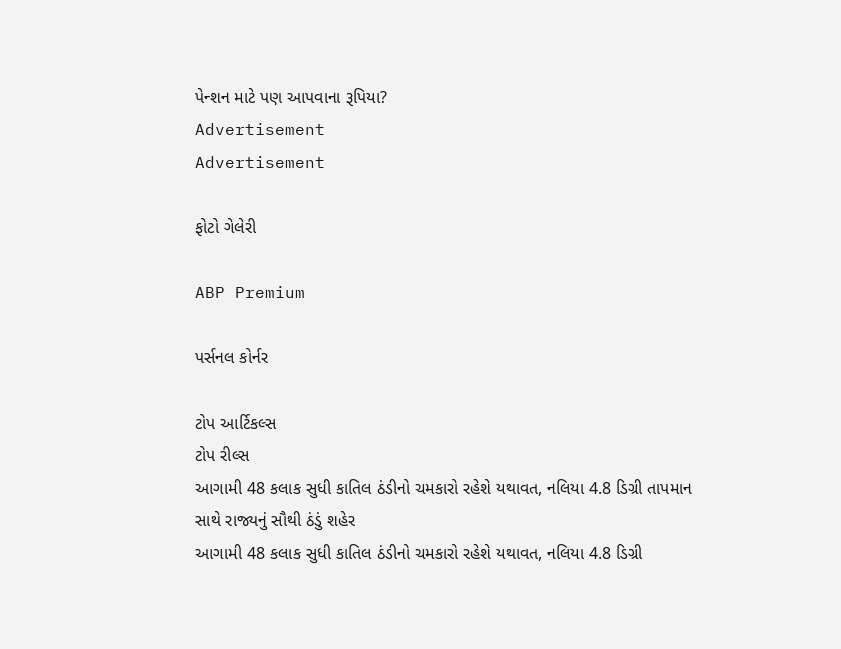પેન્શન માટે પણ આપવાના રૂપિયા?
Advertisement
Advertisement

ફોટો ગેલેરી

ABP Premium

પર્સનલ કોર્નર

ટોપ આર્ટિકલ્સ
ટોપ રીલ્સ
આગામી 48 કલાક સુધી કાતિલ ઠંડીનો ચમકારો રહેશે યથાવત, નલિયા 4.8 ડિગ્રી તાપમાન સાથે રાજ્યનું સૌથી ઠંડું શહેર
આગામી 48 કલાક સુધી કાતિલ ઠંડીનો ચમકારો રહેશે યથાવત, નલિયા 4.8 ડિગ્રી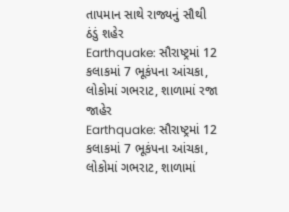તાપમાન સાથે રાજ્યનું સૌથી ઠંડું શહેર
Earthquake: સૌરાષ્ટ્રમાં 12 કલાકમાં 7 ભૂકંપના આંચકા, લોકોમાં ગભરાટ, શાળામાં રજા જાહેર
Earthquake: સૌરાષ્ટ્રમાં 12 કલાકમાં 7 ભૂકંપના આંચકા, લોકોમાં ગભરાટ, શાળામાં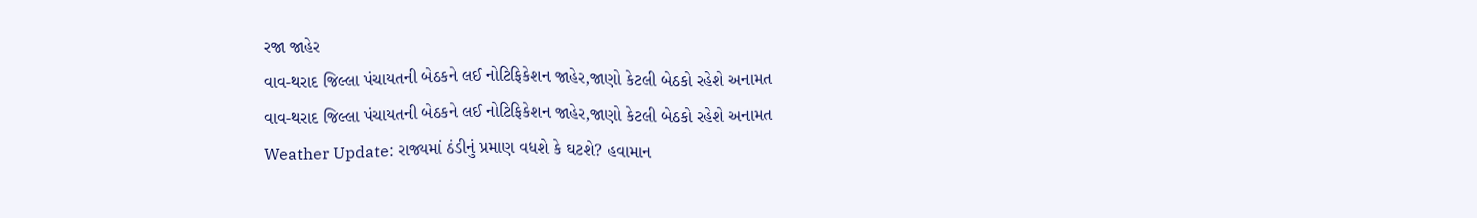રજા જાહેર
વાવ-થરાદ જિલ્લા પંચાયતની બેઠકને લઈ નોટિફિકેશન જાહેર,જાણો કેટલી બેઠકો રહેશે અનામત
વાવ-થરાદ જિલ્લા પંચાયતની બેઠકને લઈ નોટિફિકેશન જાહેર,જાણો કેટલી બેઠકો રહેશે અનામત
Weather Update: રાજ્યમાં ઠંડીનું પ્રમાણ વધશે કે ઘટશે? હવામાન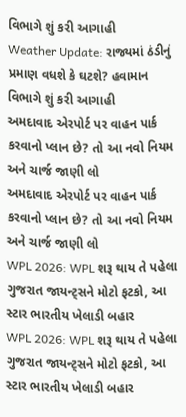વિભાગે શું કરી આગાહી
Weather Update: રાજ્યમાં ઠંડીનું પ્રમાણ વધશે કે ઘટશે? હવામાન વિભાગે શું કરી આગાહી
અમદાવાદ એરપોર્ટ પર વાહન પાર્ક કરવાનો પ્લાન છે? તો આ નવો નિયમ અને ચાર્જ જાણી લો
અમદાવાદ એરપોર્ટ પર વાહન પાર્ક કરવાનો પ્લાન છે? તો આ નવો નિયમ અને ચાર્જ જાણી લો
WPL 2026: WPL શરૂ થાય તે પહેલા ગુજરાત જાયન્ટ્સને મોટો ફટકો, આ સ્ટાર ભારતીય ખેલાડી બહાર
WPL 2026: WPL શરૂ થાય તે પહેલા ગુજરાત જાયન્ટ્સને મોટો ફટકો, આ સ્ટાર ભારતીય ખેલાડી બહાર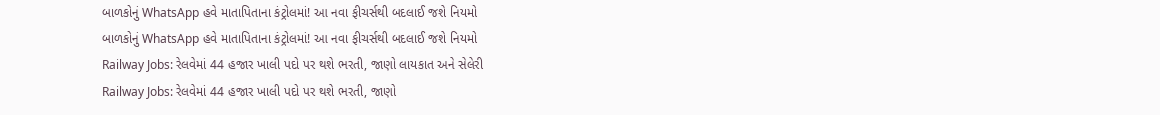બાળકોનું WhatsApp હવે માતાપિતાના કંટ્રોલમાં! આ નવા ફીચર્સથી બદલાઈ જશે નિયમો
બાળકોનું WhatsApp હવે માતાપિતાના કંટ્રોલમાં! આ નવા ફીચર્સથી બદલાઈ જશે નિયમો
Railway Jobs: રેલવેમાં 44 હજાર ખાલી પદો પર થશે ભરતી, જાણો લાયકાત અને સેલેરી
Railway Jobs: રેલવેમાં 44 હજાર ખાલી પદો પર થશે ભરતી, જાણો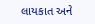લાયકાત અને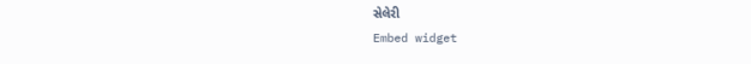સેલેરી
Embed widget